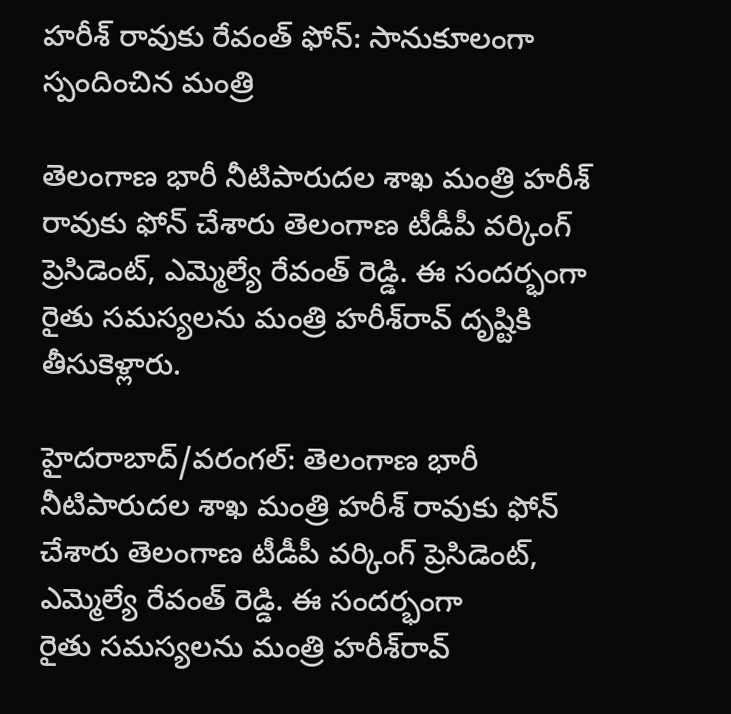హరీశ్‌ రావుకు రేవంత్ ఫోన్: సానుకూలంగా స్పందించిన మంత్రి

తెలంగాణ భారీ నీటిపారుదల శాఖ మంత్రి హరీశ్ రావుకు ఫోన్ చేశారు తెలంగాణ టీడీపీ వర్కింగ్ ప్రెసిడెంట్, ఎమ్మెల్యే రేవంత్ రెడ్డి. ఈ సందర్భంగా రైతు సమస్యలను మంత్రి హరీశ్‌రావ్‌ దృష్టికి తీసుకెళ్లారు.

హైదరాబాద్/వరంగల్‌: తెలంగాణ భారీ నీటిపారుదల శాఖ మంత్రి హరీశ్ రావుకు ఫోన్ చేశారు తెలంగాణ టీడీపీ వర్కింగ్ ప్రెసిడెంట్, ఎమ్మెల్యే రేవంత్ రెడ్డి. ఈ సందర్భంగా
రైతు సమస్యలను మంత్రి హరీశ్‌రావ్‌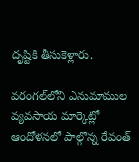దృష్టికి తీసుకెళ్లారు.

వరంగల్‌లోని ఎనుమాముల వ్యవసాయ మార్కెట్లో ఆందోళనలో పాల్గొన్న రేవంత్‌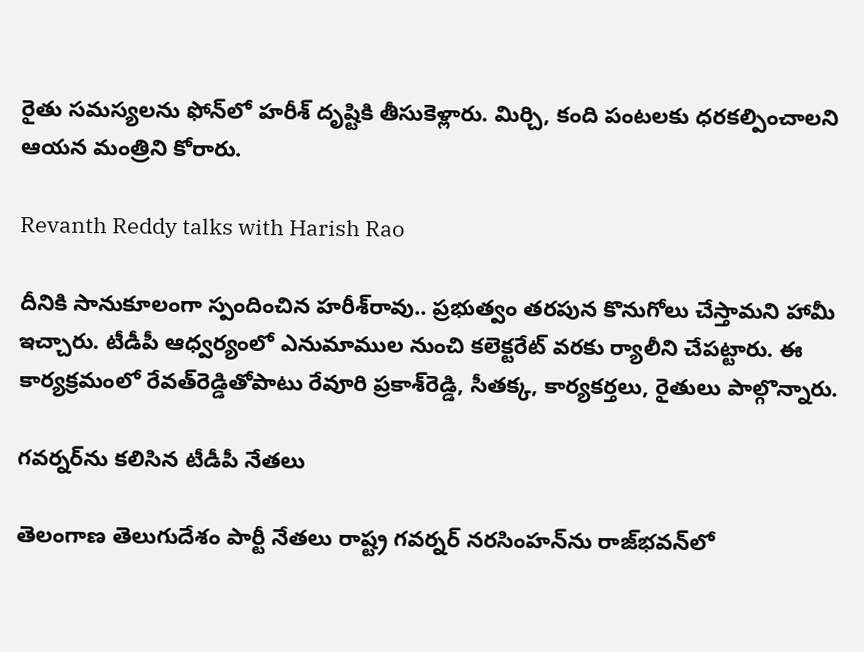రైతు సమస్యలను ఫోన్‌లో హరీశ్‌ దృష్టికి తీసుకెళ్లారు. మిర్చి, కంది పంటలకు ధరకల్పించాలని ఆయన మంత్రిని కోరారు.

Revanth Reddy talks with Harish Rao

దీనికి సానుకూలంగా స్పందించిన హరీశ్‌రావు.. ప్రభుత్వం తరపున కొనుగోలు చేస్తామని హామీ ఇచ్చారు. టీడీపీ ఆధ్వర్యంలో ఎనుమాముల నుంచి కలెక్టరేట్‌ వరకు ర్యాలీని చేపట్టారు. ఈ కార్యక్రమంలో రేవత్‌రెడ్డితోపాటు రేవూరి ప్రకాశ్‌రెడ్డి, సీతక్క, కార్యకర్తలు, రైతులు పాల్గొన్నారు.

గవర్నర్‌ను కలిసిన టీడీపీ నేతలు

తెలంగాణ తెలుగుదేశం పార్టీ నేతలు రాష్ట్ర గవర్నర్‌ నరసింహన్‌ను రాజ్‌భవన్‌లో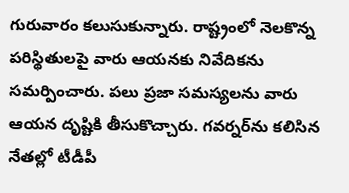గురువారం కలుసుకున్నారు. రాష్ట్రంలో నెలకొన్న పరిస్థితులపై వారు ఆయనకు నివేదికను సమర్పించారు. పలు ప్రజా సమస్యలను వారు ఆయన దృష్టికి తీసుకొచ్చారు. గవర్నర్‌ను కలిసిన నేతల్లో టీడీపీ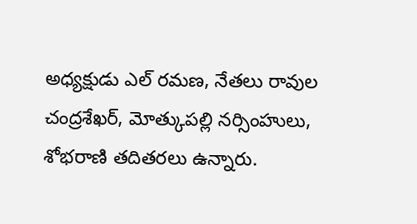అధ్యక్షుడు ఎల్ రమణ, నేతలు రావుల చంద్రశేఖర్, మోత్కుపల్లి నర్సింహులు, శోభరాణి తదితరలు ఉన్నారు.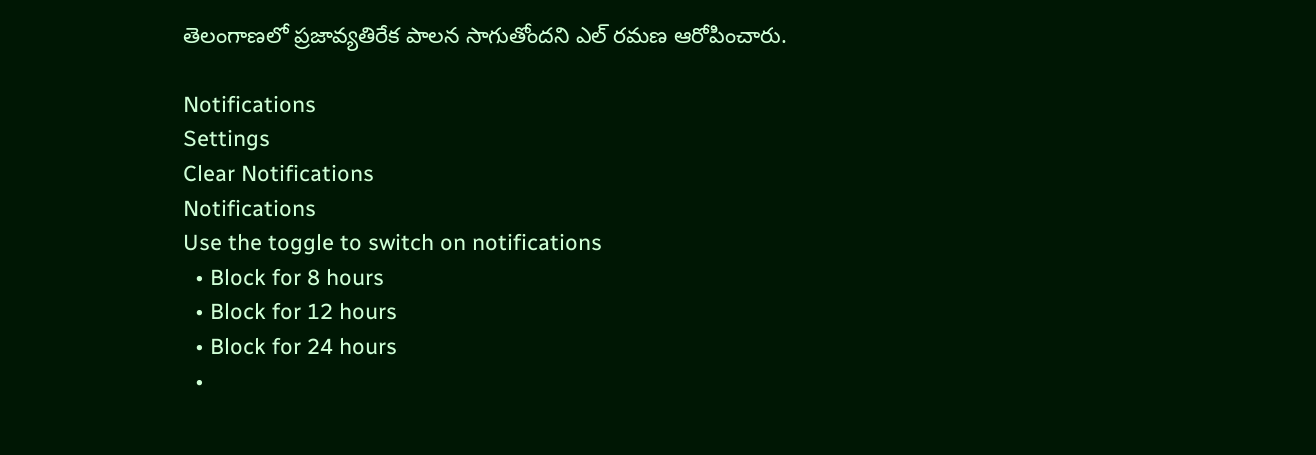తెలంగాణలో ప్రజావ్యతిరేక పాలన సాగుతోందని ఎల్ రమణ ఆరోపించారు.

Notifications
Settings
Clear Notifications
Notifications
Use the toggle to switch on notifications
  • Block for 8 hours
  • Block for 12 hours
  • Block for 24 hours
  •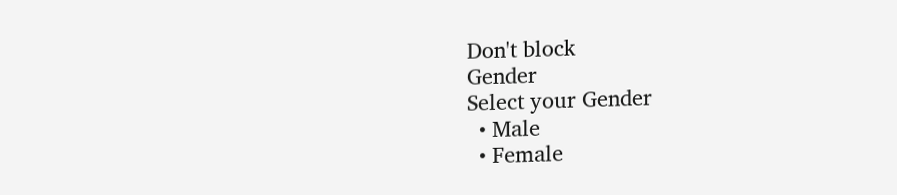Don't block
Gender
Select your Gender
  • Male
  • Female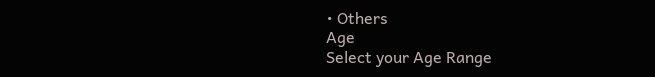• Others
Age
Select your Age Range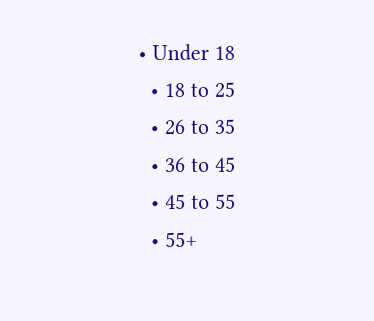• Under 18
  • 18 to 25
  • 26 to 35
  • 36 to 45
  • 45 to 55
  • 55+